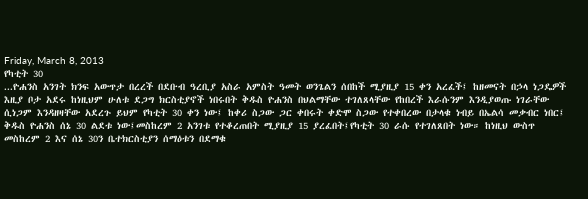Friday, March 8, 2013
የካቲት 30
...ዮሐንስ አንገት ክንፍ አውጥታ በረረች በደቡብ ዓረቢያ አስራ አምስት ዓመት ወንጌልን ሰበከች ሚያዚያ 15 ቀን አረፈች፤ ከዘመናት በኃላ ነጋዴዎች እዚያ ቦታ አደሩ ከነዚህም ሁለቱ ደጋግ ክርስቲያኖች ነበሩበት ቅዱስ ዮሐንስ በህልማቸው ተገለጸላቸው የከበረች እራሱንም እንዲያወጡ ነገራቸው ሲነጋም እንዳዘዛቸው አደረጉ ይህም የካቲት 30 ቀን ነው፤ ከቀሪ ስጋው ጋር ቀበሩት ቀድሞ ስጋው የተቀበረው በታላቁ ነብይ በኤልሳ መቃብር ነበር፤ ቅዱስ ዮሐንስ ሰኔ 30 ልደቱ ነው፤መስከረም 2 አንገቱ የተቆረጠበት ሚያዚያ 15 ያረፈበት፤የካቲት 30 ራሱ የተገለጸበት ነው። ከነዚህ ውስጥ መስከረም 2 እና ሰኔ 30ን ቤተክርስቲያን ሰማዕቱን በደማቁ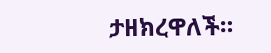ታዘክረዋለች።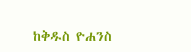ከቅዱስ ዮሐንስ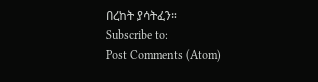በረከት ያሳትፈን።
Subscribe to:
Post Comments (Atom)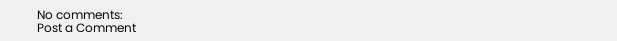No comments:
Post a Comment